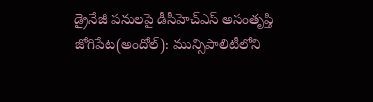డ్రైనేజీ పనులపై డీసీహెచ్ఎస్ అసంతృప్తి
జోగిపేట(అందోల్): మున్సిపాలిటీలోని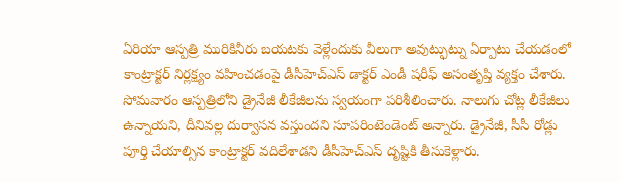ఏరియా ఆస్పత్రి మురికినీరు బయటకు వెళ్లేందుకు వీలుగా అవుట్ఫుట్ను ఏర్పాటు చేయడంలో కాంట్రాక్టర్ నిర్లక్ష్యం వహించడంపై డీసీహెచ్ఎస్ డాక్టర్ ఎండీ షరీఫ్ అసంతృప్తి వ్యక్తం చేశారు. సోమవారం ఆస్పత్రిలోని డ్రైనేజీ లీకేజీలను స్వయంగా పరిశీలించారు. నాలుగు చోట్ల లీకేజీలు ఉన్నాయని, దీనివల్ల దుర్వాసన వస్తుందని సూపరింటెండెంట్ అన్నారు. డ్రైనేజీ, సీసీ రోడ్లు పూర్తి చేయాల్సిన కాంట్రాక్టర్ వదిలేశాడని డీసీహెచ్ఎస్ దృష్టికి తీసుకెళ్లారు.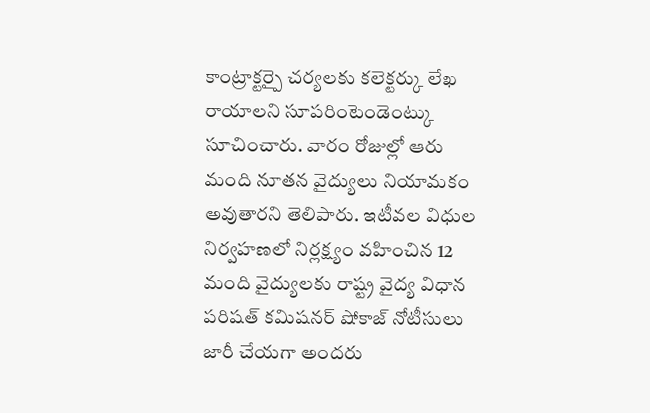కాంట్రాక్టర్పై చర్యలకు కలెక్టర్కు లేఖ రాయాలని సూపరింటెండెంట్కు సూచించారు. వారం రోజుల్లో ఆరు మంది నూతన వైద్యులు నియామకం అవుతారని తెలిపారు. ఇటీవల విధుల నిర్వహణలో నిర్లక్ష్యం వహించిన 12 మంది వైద్యులకు రాష్ట్ర వైద్య విధాన పరిషత్ కమిషనర్ షోకాజ్ నోటీసులు జారీ చేయగా అందరు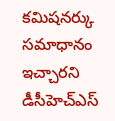కమిషనర్కు సమాధానం ఇచ్చారని డీసీహెచ్ఎస్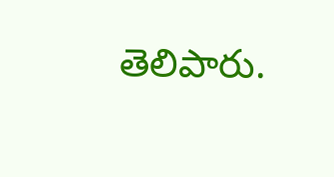తెలిపారు.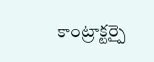కాంట్రాక్టర్పై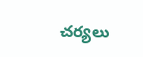చర్యలు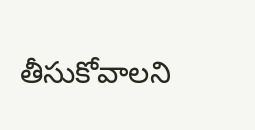తీసుకోవాలని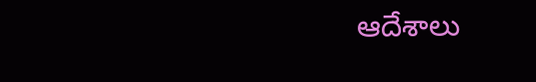ఆదేశాలు